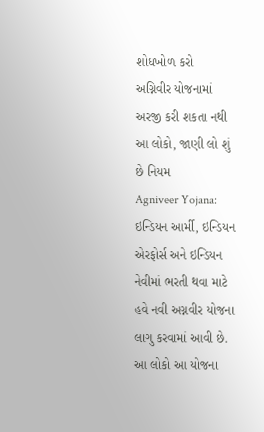શોધખોળ કરો
અગ્નિવીર યોજનામાં અરજી કરી શકતા નથી આ લોકો, જાણી લો શું છે નિયમ
Agniveer Yojana: ઇન્ડિયન આર્મી, ઇન્ડિયન એરફોર્સ અને ઇન્ડિયન નેવીમાં ભરતી થવા માટે હવે નવી અગ્નવીર યોજના લાગુ કરવામાં આવી છે. આ લોકો આ યોજના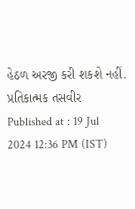હેઠળ અરજી કરી શકશે નહીં.
પ્રતિકાત્મક તસવીર
Published at : 19 Jul 2024 12:36 PM (IST)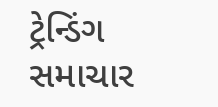ટ્રેન્ડિંગ સમાચાર